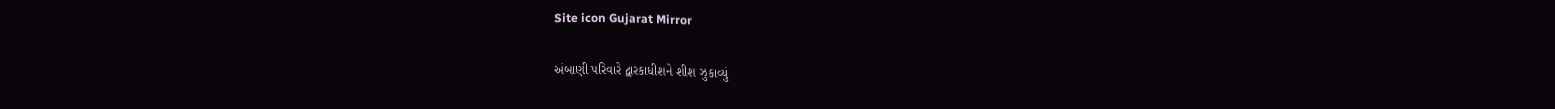Site icon Gujarat Mirror

અંબાણી પરિવારે દ્વારકાધીશને શીશ ઝુકાવ્યું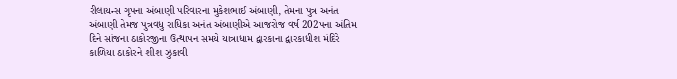રીલાયન્સ ગૃપના અંબાણી પરિવારના મુકેશભાઈ અંબાણી, તેમના પુત્ર અનંત અંબાણી તેમજ પુત્રવધુ રાધિકા અનંત અંબાણીએ આજરોજ વર્ષ 202પના અંતિમ દિને સાંજના ઠાકોરજીના ઉત્થાપન સમયે યાત્રાધામ દ્વારકાના દ્વારકાધીશ મંદિરે કાળિયા ઠાકોરને શીશ ઝુકાવી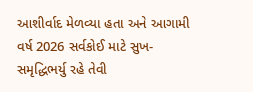આશીર્વાદ મેળવ્યા હતા અને આગામી વર્ષ 2026 સર્વકોઈ માટે સુખ-સમૃદ્ધિભર્યુ રહે તેવી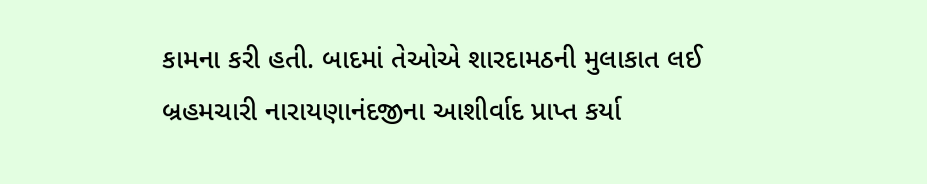કામના કરી હતી. બાદમાં તેઓએ શારદામઠની મુલાકાત લઈ બ્રહમચારી નારાયણાનંદજીના આશીર્વાદ પ્રાપ્ત કર્યા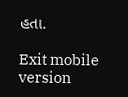હતા.

Exit mobile version